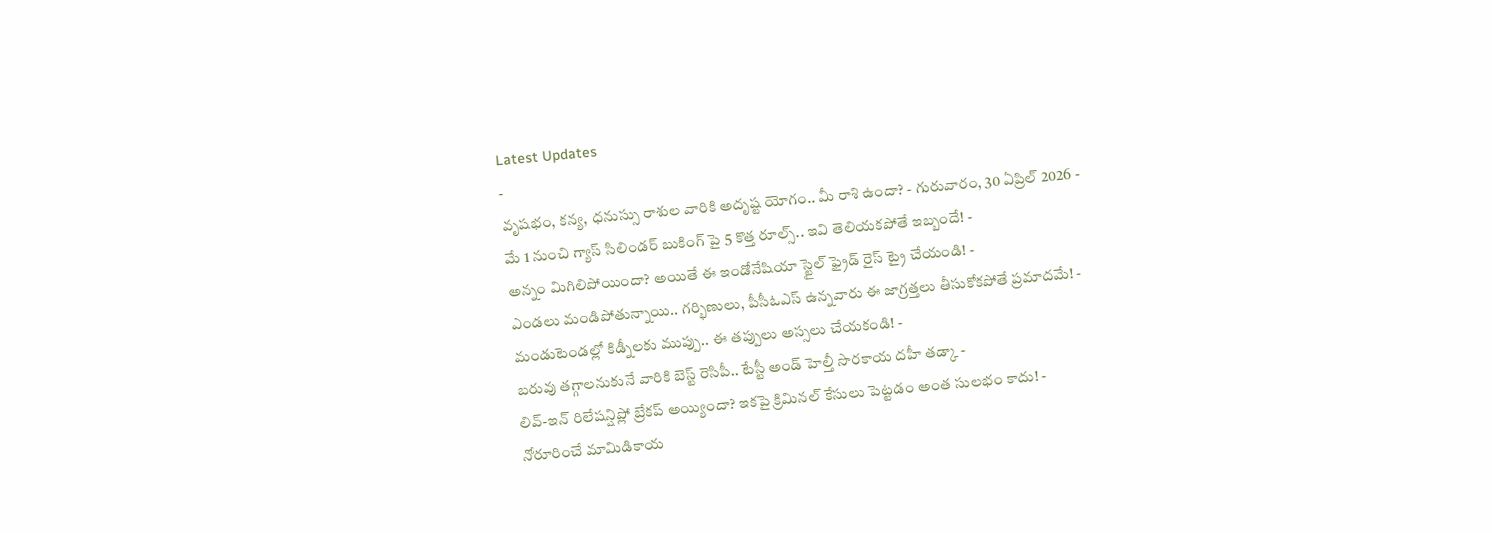Latest Updates
-
వృషభం, కన్య, ధనుస్సు రాశుల వారికి అదృష్ట యోగం.. మీ రాశి ఉందా? - గురువారం, 30 ఏప్రిల్ 2026 -
మే 1 నుంచి గ్యాస్ సిలిండర్ బుకింగ్ పై 5 కొత్త రూల్స్.. ఇవి తెలియకపోతే ఇబ్బందే! -
అన్నం మిగిలిపోయిందా? అయితే ఈ ఇండోనేషియా స్టైల్ ఫ్రైడ్ రైస్ ట్రై చేయండి! -
ఎండలు మండిపోతున్నాయి.. గర్భిణులు, పీసీఓఎస్ ఉన్నవారు ఈ జాగ్రత్తలు తీసుకోకపోతే ప్రమాదమే! -
మండుటెండల్లో కిడ్నీలకు ముప్పు.. ఈ తప్పులు అస్సలు చేయకండి! -
బరువు తగ్గాలనుకునే వారికి బెస్ట్ రెసిపీ.. టేస్టీ అండ్ హెల్తీ సొరకాయ దహీ తడ్కా -
లివ్-ఇన్ రిలేషన్షిప్లో బ్రేకప్ అయ్యిందా? ఇకపై క్రిమినల్ కేసులు పెట్టడం అంత సులభం కాదు! -
నోరూరించే మామిడికాయ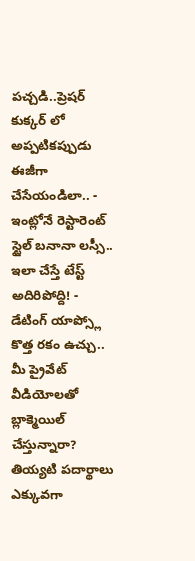పచ్చడి..ప్రెషర్ కుక్కర్ లో అప్పటికప్పుడు ఈజీగా చేసేయండిలా.. -
ఇంట్లోనే రెస్టారెంట్ స్టైల్ బనానా లస్సీ.. ఇలా చేస్తే టేస్ట్ అదిరిపోద్ది! -
డేటింగ్ యాప్స్లో కొత్త రకం ఉచ్చు.. మీ ప్రైవేట్ వీడియోలతో బ్లాక్మెయిల్ చేస్తున్నారా?
తియ్యటి పదార్థాలు ఎక్కువగా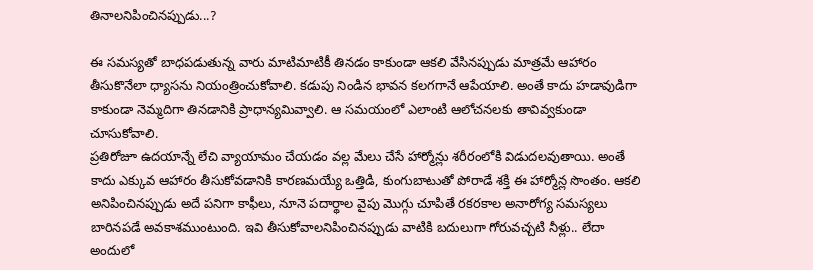తినాలనిపించినప్పుడు...?

ఈ సమస్యతో బాధపడుతున్న వారు మాటిమాటికీ తినడం కాకుండా ఆకలి వేసినప్పుడు మాత్రమే ఆహారం తీసుకొనేలా ధ్యాసను నియంత్రించుకోవాలి. కడుపు నిండిన భావన కలగగానే ఆపేయాలి. అంతే కాదు హడావుడిగా కాకుండా నెమ్మదిగా తినడానికి ప్రాధాన్యమివ్వాలి. ఆ సమయంలో ఎలాంటి ఆలోచనలకు తావివ్వకుండా చూసుకోవాలి.
ప్రతిరోజూ ఉదయాన్నే లేచి వ్యాయామం చేయడం వల్ల మేలు చేసే హార్మోన్లు శరీరంలోకి విడుదలవుతాయి. అంతే కాదు ఎక్కువ ఆహారం తీసుకోవడానికి కారణమయ్యే ఒత్తిడి, కుంగుబాటుతో పోరాడే శక్తి ఈ హార్మోన్ల సొంతం. ఆకలి అనిపించినప్పుడు అదే పనిగా కాఫీలు, నూనె పదార్థాల వైపు మొగ్గు చూపితే రకరకాల అనారోగ్య సమస్యలు బారినపడే అవకాశముంటుంది. ఇవి తీసుకోవాలనిపించినప్పుడు వాటికి బదులుగా గోరువచ్చటి నీళ్లు.. లేదా అందులో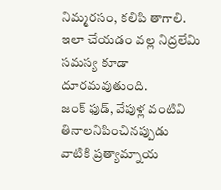నిమ్మరసం, కలిపి తాగాలి. ఇలా చేయడం వల్ల నిద్రలేమి సమస్య కూడా దూరమవుతుంది.
జంక్ ఫుడ్, వేపుళ్ల వంటివి తినాలనిపించినప్పుడు వాటికి ప్రత్యామ్నాయ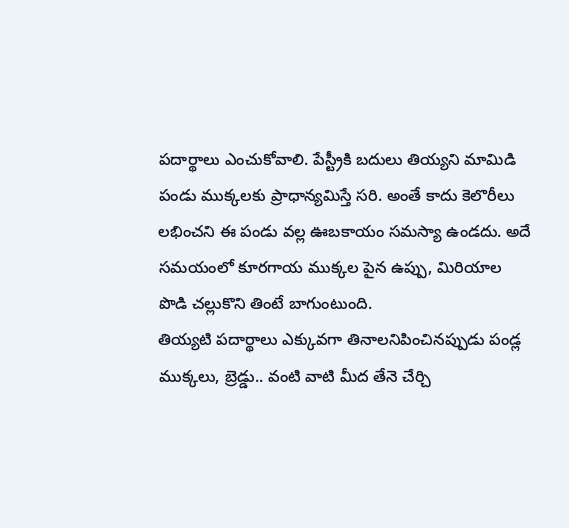పదార్థాలు ఎంచుకోవాలి. పేస్ట్రీకి బదులు తియ్యని మామిడి పండు ముక్కలకు ప్రాధాన్యమిస్తే సరి. అంతే కాదు కెలొరీలు లభించని ఈ పండు వల్ల ఊబకాయం సమస్యా ఉండదు. అదే సమయంలో కూరగాయ ముక్కల పైన ఉప్పు, మిరియాల పొడి చల్లుకొని తింటే బాగుంటుంది.
తియ్యటి పదార్థాలు ఎక్కువగా తినాలనిపించినప్పుడు పండ్ల ముక్కలు, బ్రెడ్డు.. వంటి వాటి మీద తేనె చేర్చి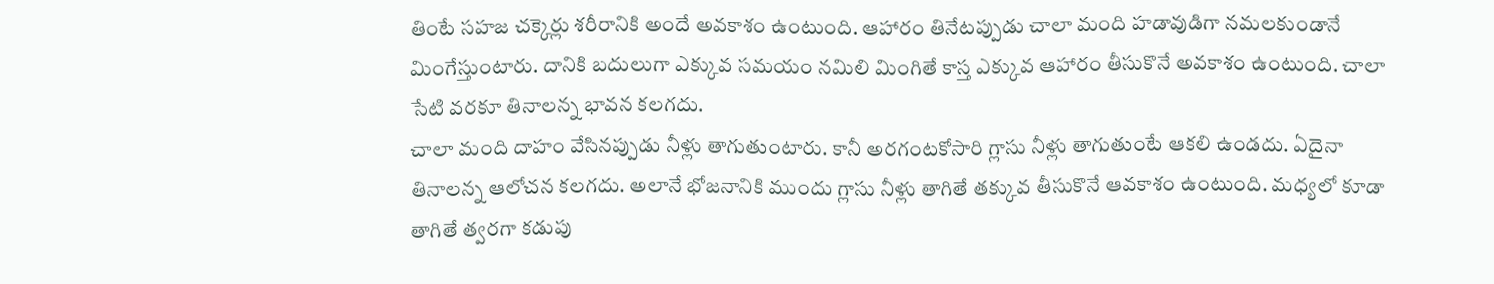తింటే సహజ చక్కెర్లు శరీరానికి అందే అవకాశం ఉంటుంది. ఆహారం తినేటప్పుడు చాలా మంది హడావుడిగా నమలకుండానే మింగేస్తుంటారు. దానికి బదులుగా ఎక్కువ సమయం నమిలి మింగితే కాస్త ఎక్కువ ఆహారం తీసుకొనే అవకాశం ఉంటుంది. చాలా సేటి వరకూ తినాలన్న భావన కలగదు.
చాలా మంది దాహం వేసినప్పుడు నీళ్లు తాగుతుంటారు. కానీ అరగంటకోసారి గ్లాసు నీళ్లు తాగుతుంటే ఆకలి ఉండదు. ఏదైనా తినాలన్న ఆలోచన కలగదు. అలానే భోజనానికి ముందు గ్లాసు నీళ్లు తాగితే తక్కువ తీసుకొనే ఆవకాశం ఉంటుంది. మధ్యలో కూడా తాగితే త్వరగా కడుపు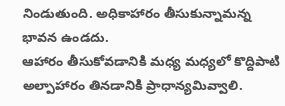నిండుతుంది. అధికాహారం తీసుకున్నామన్న భావన ఉండదు.
ఆహారం తీసుకోవడానికి మధ్య మధ్యలో కొద్దిపాటి అల్పాహారం తినడానికి ప్రాధాన్యమివ్వాలి.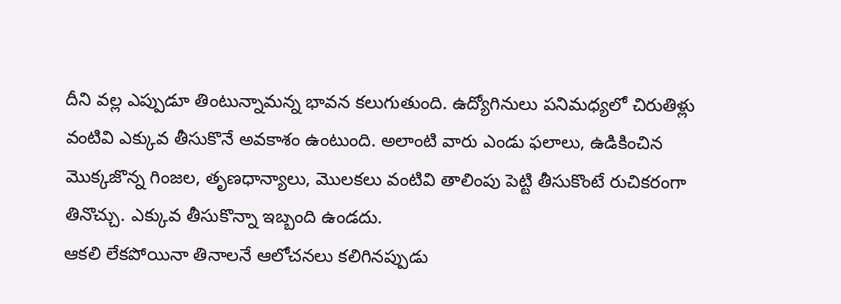దీని వల్ల ఎప్పుడూ తింటున్నామన్న భావన కలుగుతుంది. ఉద్యోగినులు పనిమధ్యలో చిరుతిళ్లు వంటివి ఎక్కువ తీసుకొనే అవకాశం ఉంటుంది. అలాంటి వారు ఎండు ఫలాలు, ఉడికించిన మొక్కజొన్న గింజల, తృణధాన్యాలు, మొలకలు వంటివి తాలింపు పెట్టి తీసుకొంటే రుచికరంగా తినొచ్చు. ఎక్కువ తీసుకొన్నా ఇబ్బంది ఉండదు.
ఆకలి లేకపోయినా తినాలనే ఆలోచనలు కలిగినప్పుడు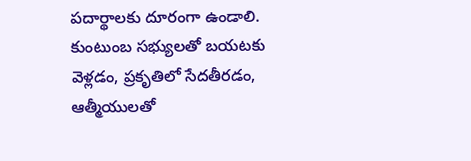పదార్థాలకు దూరంగా ఉండాలి. కుంటుంబ సభ్యులతో బయటకు వెళ్లడం, ప్రకృతిలో సేదతీరడం, ఆత్మీయులతో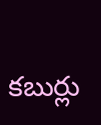కబుర్లు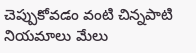చెప్పుకోవడం వంటి చిన్నపాటి నియమాలు మేలు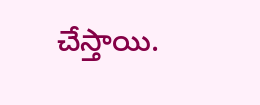చేస్తాయి.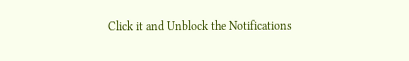Click it and Unblock the Notifications